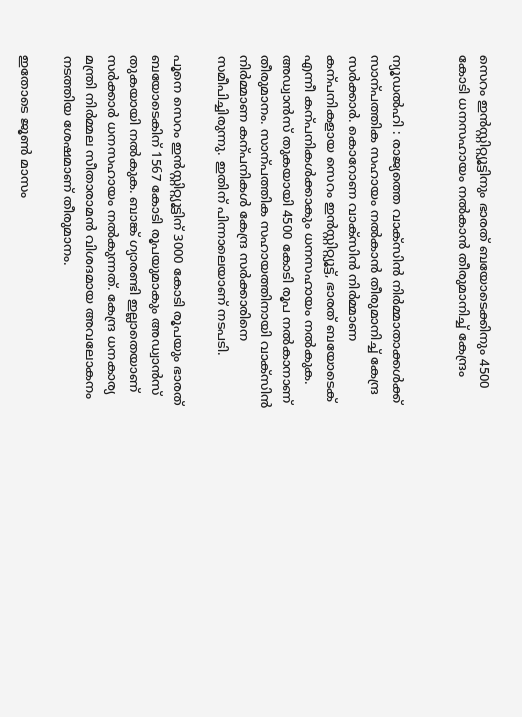സെറം ഇൻസ്റ്റിറ്റ്യൂട്ടിനും ഭാരത് ബയോടെക്കിനും 4500 കോടി ധനസഹായം നൽകാൻ തീരുമാനിച്ച് കേന്ദ്രം


ന്യൂഡൽഹി : രാജ്യത്തെ വാക്‌സിൻ നിർമ്മാതാക്കൾക്ക് സാന്പത്തിക സഹായം നൽകാൻ തീരുമാനിച്ച് കേന്ദ്ര സർക്കാർ. കൊറോണ വാക്‌സിൻ നിർമ്മാണ കന്പനികളായ സെറം ഇൻസ്റ്റിറ്റ്യൂട്ട്, ഭാരത് ബയോടെക് എന്നീ കന്പനികൾക്കാകും ധനസഹായം നൽകുക. അഡ്വാൻസ് തുകയായി 4500 കോടി രൂപ നൽകാനാണ് തീരുമാനം. സാന്പത്തിക സഹായത്തിനായി വാക്‌സിൻ നിർമ്മാണ കന്പനികൾ കേന്ദ്ര സർക്കാരിനെ സമീപിച്ചിരുന്നു. ഇതിന് പിന്നാലെയാണ് നടപടി.

പൂനെ സെറം ഇൻസ്റ്റിറ്റ്യൂട്ടിന് 3000 കോടി രൂപയും ഭാരത് ബയോടെകിന് 1567 കോടി രൂപയുമാകും അഡ്വാൻസ് തുകയായി നൽകുക. ബാങ്ക് ഗ്യാരണ്ടി ഇല്ലാതെയാണ് സർക്കാർ ധനസഹായം നൽകുന്നത്. കേന്ദ്ര ധനകാര്യ മന്ത്രി നിർമ്മല സീതാരാമൻ വിശദമായ അവലോകനം നടത്തിയ ശേഷമാണ് തീരുമാനം.

ഇതോടെ ജൂൺ മാസം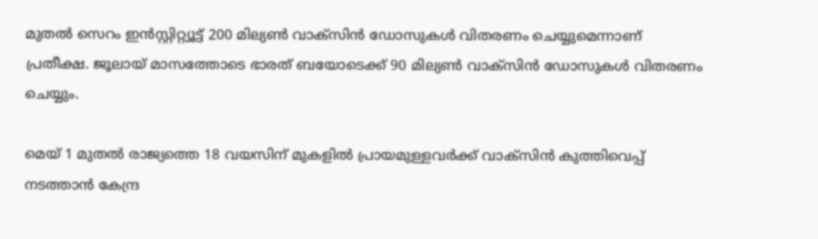മുതൽ സെറം ഇൻസ്റ്റിറ്റ്യൂട്ട് 200 മില്യൺ വാക്‌സിൻ ഡോസുകൾ വിതരണം ചെയ്യുമെന്നാണ് പ്രതീക്ഷ. ജൂലായ് മാസത്തോടെ ഭാരത് ബയോടെക്ക് 90 മില്യൺ വാക്‌സിൻ ഡോസുകൾ വിതരണം ചെയ്യും.

മെയ് 1 മുതൽ രാജ്യത്തെ 18 വയസിന് മുകളിൽ പ്രായമുള്ളവർക്ക് വാക്‌സിൻ കുത്തിവെപ്പ് നടത്താൻ കേന്ദ്ര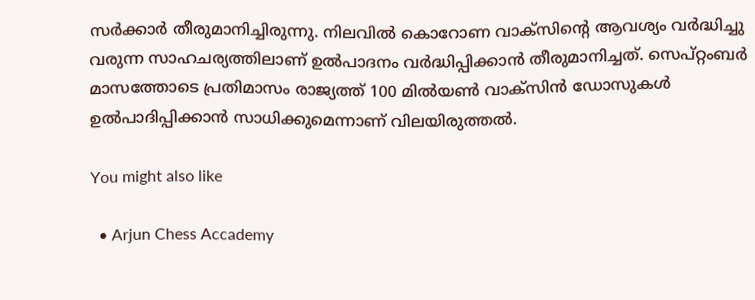സർക്കാർ തീരുമാനിച്ചിരുന്നു. നിലവിൽ കൊറോണ വാക്‌സിന്റെ ആവശ്യം വർദ്ധിച്ചു വരുന്ന സാഹചര്യത്തിലാണ് ഉൽപാദനം വർദ്ധിപ്പിക്കാൻ തീരുമാനിച്ചത്. സെപ്റ്റംബർ മാസത്തോടെ പ്രതിമാസം രാജ്യത്ത് 100 മിൽയൺ വാക്‌സിൻ ഡോസുകൾ ഉൽപാദിപ്പിക്കാൻ സാധിക്കുമെന്നാണ് വിലയിരുത്തൽ.

You might also like

  • Arjun Chess Accademy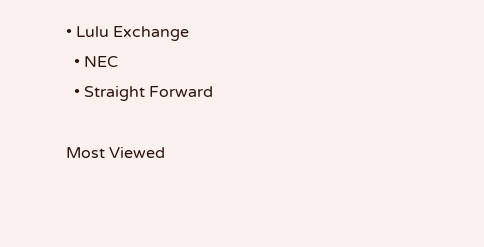• Lulu Exchange
  • NEC
  • Straight Forward

Most Viewed